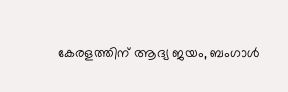കേരളത്തിന് ആദ്യ ജയം, ബംഗാള്‍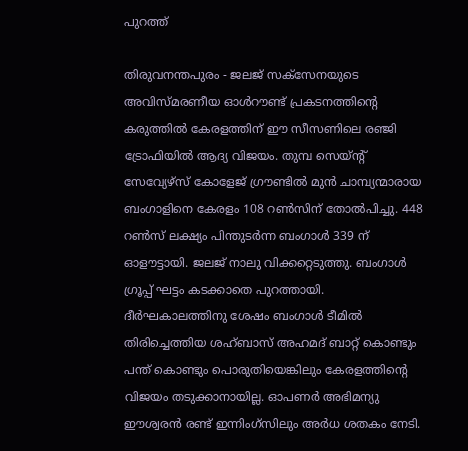പുറത്ത്

തിരുവനന്തപുരം - ജലജ് സക്‌സേനയുടെ അവിസ്മരണീയ ഓള്‍റൗണ്ട് പ്രകടനത്തിന്റെ കരുത്തില്‍ കേരളത്തിന് ഈ സീസണിലെ രഞ്ജി ട്രോഫിയില്‍ ആദ്യ വിജയം. തുമ്പ സെയ്ന്റ് സേവ്യേഴ്‌സ് കോളേജ് ഗ്രൗണ്ടില്‍ മുന്‍ ചാമ്പ്യന്മാരായ ബംഗാളിനെ കേരളം 108 റണ്‍സിന് തോല്‍പിച്ചു. 448 റണ്‍സ് ലക്ഷ്യം പിന്തുടര്‍ന്ന ബംഗാള്‍ 339 ന് ഓളൗട്ടായി. ജലജ് നാലു വിക്കറ്റെടുത്തു. ബംഗാള്‍ ഗ്രൂപ്പ് ഘട്ടം കടക്കാതെ പുറത്തായി.
ദീര്‍ഘകാലത്തിനു ശേഷം ബംഗാള്‍ ടീമില്‍ തിരിച്ചെത്തിയ ശഹ്ബാസ് അഹമദ് ബാറ്റ് കൊണ്ടും പന്ത് കൊണ്ടും പൊരുതിയെങ്കിലും കേരളത്തിന്റെ വിജയം തടുക്കാനായില്ല. ഓപണര്‍ അഭിമന്യു ഈശ്വരന്‍ രണ്ട് ഇന്നിംഗ്‌സിലും അര്‍ധ ശതകം നേടി.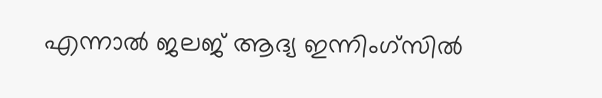എന്നാല്‍ ജലജ് ആദ്യ ഇന്നിംഗ്‌സില്‍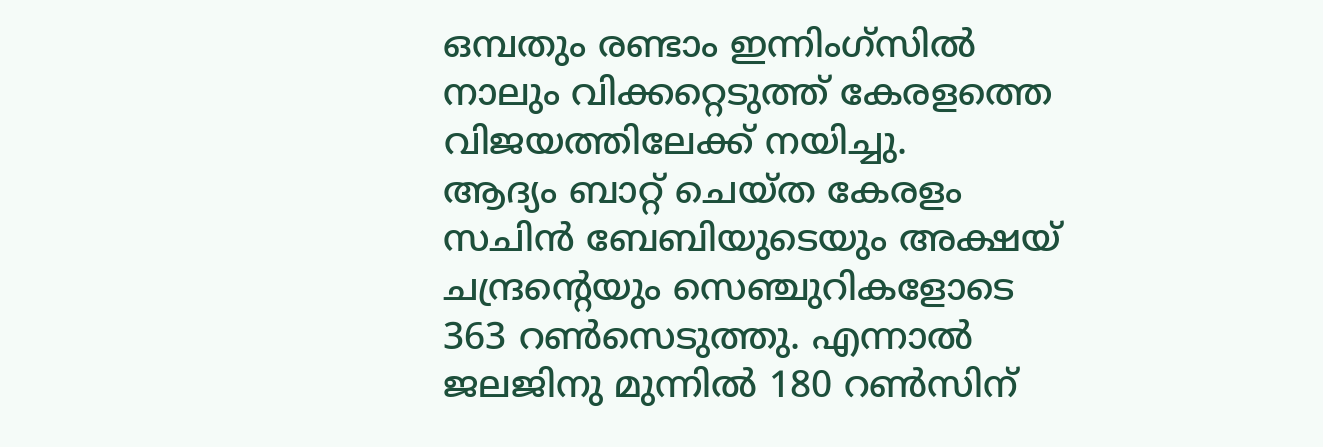ഒമ്പതും രണ്ടാം ഇന്നിംഗ്‌സില്‍ നാലും വിക്കറ്റെടുത്ത് കേരളത്തെ വിജയത്തിലേക്ക് നയിച്ചു.
ആദ്യം ബാറ്റ് ചെയ്ത കേരളം സചിന്‍ ബേബിയുടെയും അക്ഷയ് ചന്ദ്രന്റെയും സെഞ്ചുറികളോടെ 363 റണ്‍സെടുത്തു. എന്നാല്‍ ജലജിനു മുന്നില്‍ 180 റണ്‍സിന്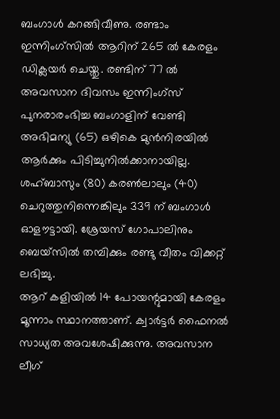ബംഗാള്‍ കറങ്ങിവീണു. രണ്ടാം ഇന്നിംഗ്‌സില്‍ ആറിന് 265 ല്‍ കേരളം ഡിക്ലയര്‍ ചെയ്തു. രണ്ടിന് 77 ല്‍ അവസാന ദിവസം ഇന്നിംഗ്‌സ് പുനരാരംഭിച്ച ബംഗാളിന് വേണ്ടി അഭിമന്യു (65) ഒഴികെ മുന്‍നിരയില്‍ ആര്‍ക്കും പിടിച്ചുനില്‍ക്കാനായില്ല. ശഹ്ബാസും (80) കരണ്‍ലാലും (40) ചെറുത്തുനിന്നെങ്കിലും 339 ന് ബംഗാള്‍ ഓളൗട്ടായി. ശ്രേയസ് ഗോപാലിനും ബെയ്‌സില്‍ തമ്പിക്കും രണ്ടു വീതം വിക്കറ്റ് ലഭിച്ചു.
ആറ് കളിയില്‍ 14 പോയന്റുമായി കേരളം മൂന്നാം സ്ഥാനത്താണ്. ക്വാര്‍ട്ടര്‍ ഫൈനല്‍ സാധ്യത അവശേഷിക്കുന്നു. അവസാന ലീഗ്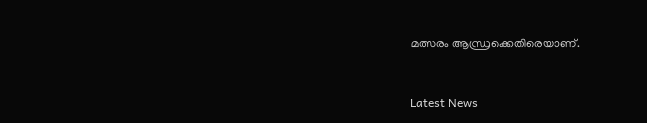മത്സരം ആന്ധ്രക്കെതിരെയാണ്.


Latest News